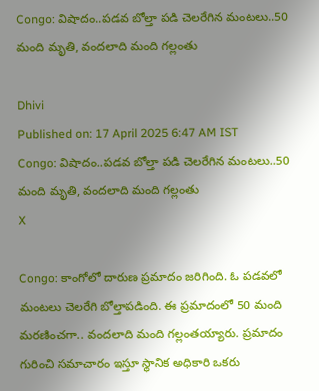Congo: విషాదం..పడవ బోల్తా పడి చెలరేగిన మంటలు..50 మంది మృతి, వందలాది మంది గల్లంతు

Dhivi
Published on: 17 April 2025 6:47 AM IST
Congo: విషాదం..పడవ బోల్తా పడి చెలరేగిన మంటలు..50 మంది మృతి, వందలాది మంది గల్లంతు
X

Congo: కాంగోలో దారుణ ప్రమాదం జరిగింది. ఓ పడవలో మంటలు చెలరేగి బోల్తాపడింది. ఈ ప్రమాదంలో 50 మంది మరణించగా.. వందలాది మంది గల్లంతయ్యారు. ప్రమాదం గురించి సమాచారం ఇస్తూ స్థానిక అధికారి ఒకరు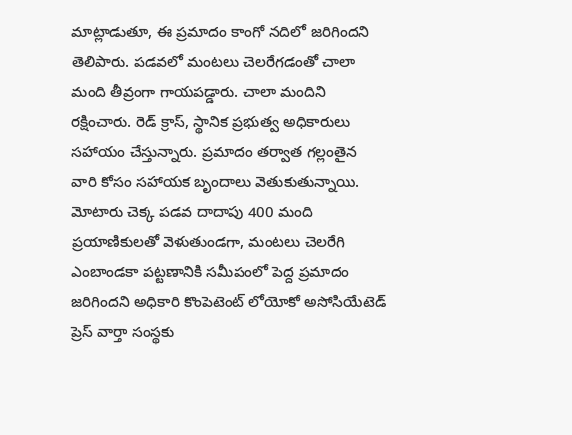మాట్లాడుతూ, ఈ ప్రమాదం కాంగో నదిలో జరిగిందని తెలిపారు. పడవలో మంటలు చెలరేగడంతో చాలా మంది తీవ్రంగా గాయపడ్డారు. చాలా మందిని రక్షించారు. రెడ్ క్రాస్, స్థానిక ప్రభుత్వ అధికారులు సహాయం చేస్తున్నారు. ప్రమాదం తర్వాత గల్లంతైన వారి కోసం సహాయక బృందాలు వెతుకుతున్నాయి. మోటారు చెక్క పడవ దాదాపు 400 మంది ప్రయాణికులతో వెళుతుండగా, మంటలు చెలరేగి ఎంబాండకా పట్టణానికి సమీపంలో పెద్ద ప్రమాదం జరిగిందని అధికారి కొంపెటెంట్ లోయోకో అసోసియేటెడ్ ప్రెస్ వార్తా సంస్థకు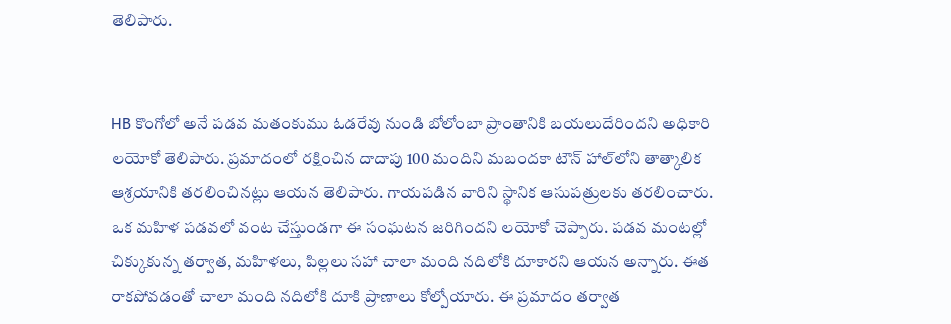తెలిపారు.


HB కొంగోలో అనే పడవ మతంకుము ఓడరేవు నుండి బోలోంబా ప్రాంతానికి బయలుదేరిందని అధికారి లయోకో తెలిపారు. ప్రమాదంలో రక్షించిన దాదాపు 100 మందిని మబందకా టౌన్ హాల్‌లోని తాత్కాలిక ఆశ్రయానికి తరలించినట్లు ఆయన తెలిపారు. గాయపడిన వారిని స్థానిక ఆసుపత్రులకు తరలించారు. ఒక మహిళ పడవలో వంట చేస్తుండగా ఈ సంఘటన జరిగిందని లయోకో చెప్పారు. పడవ మంటల్లో చిక్కుకున్న తర్వాత, మహిళలు, పిల్లలు సహా చాలా మంది నదిలోకి దూకారని ఆయన అన్నారు. ఈత రాకపోవడంతో చాలా మంది నదిలోకి దూకి ప్రాణాలు కోల్పోయారు. ఈ ప్రమాదం తర్వాత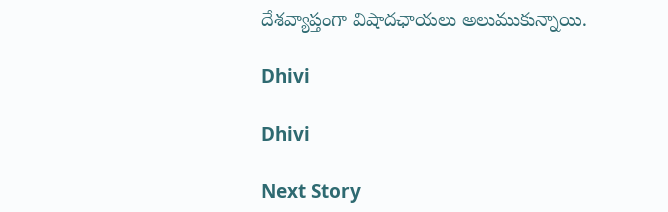దేశవ్యాప్తంగా విషాదఛాయలు అలుముకున్నాయి.

Dhivi

Dhivi

Next Story